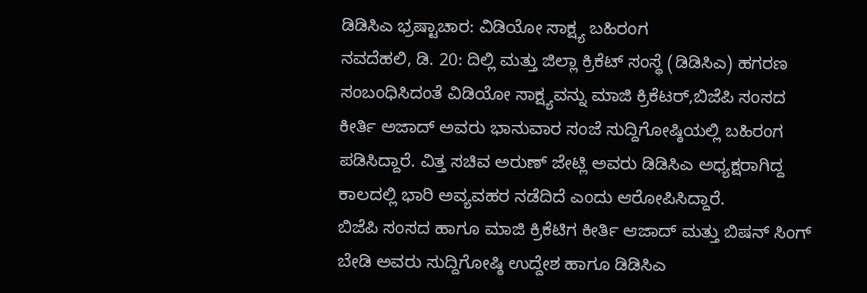ಡಿಡಿಸಿಎ ಭ್ರಷ್ಟಾಚಾರ: ವಿಡಿಯೋ ಸಾಕ್ಷ್ಯ ಬಹಿರಂಗ
ನವದೆಹಲಿ, ಡಿ. 20: ದಿಲ್ಲಿ ಮತ್ತು ಜಿಲ್ಲಾ ಕ್ರಿಕೆಟ್ ಸಂಸ್ಥೆ (ಡಿಡಿಸಿಎ) ಹಗರಣ ಸಂಬಂಧಿಸಿದಂತೆ ವಿಡಿಯೋ ಸಾಕ್ಷ್ಯವನ್ನು ಮಾಜಿ ಕ್ರಿಕೆಟರ್,ಬಿಜೆಪಿ ಸಂಸದ ಕೀರ್ತಿ ಅಜಾದ್ ಅವರು ಭಾನುವಾರ ಸಂಜೆ ಸುದ್ದಿಗೋಷ್ಠಿಯಲ್ಲಿ ಬಹಿರಂಗ ಪಡಿಸಿದ್ದಾರೆ. ವಿತ್ತ ಸಚಿವ ಅರುಣ್ ಜೇಟ್ಲಿ ಅವರು ಡಿಡಿಸಿಎ ಅಧ್ಯಕ್ಷರಾಗಿದ್ದ ಕಾಲದಲ್ಲಿ ಭಾರಿ ಅವ್ಯವಹರ ನಡೆದಿದೆ ಎಂದು ಆರೋಪಿಸಿದ್ದಾರೆ.
ಬಿಜೆಪಿ ಸಂಸದ ಹಾಗೂ ಮಾಜಿ ಕ್ರಿಕೆಟಿಗ ಕೀರ್ತಿ ಆಜಾದ್ ಮತ್ತು ಬಿಷನ್ ಸಿಂಗ್ ಬೇಡಿ ಅವರು ಸುದ್ದಿಗೋಷ್ಠಿ ಉದ್ದೇಶ ಹಾಗೂ ಡಿಡಿಸಿಎ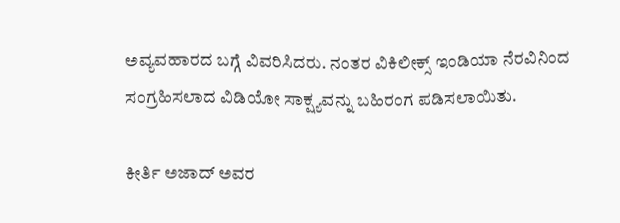ಅವ್ಯವಹಾರದ ಬಗ್ಗೆ ವಿವರಿಸಿದರು. ನಂತರ ವಿಕಿಲೀಕ್ಸ್ ಇಂಡಿಯಾ ನೆರವಿನಿಂದ ಸಂಗ್ರಹಿಸಲಾದ ವಿಡಿಯೋ ಸಾಕ್ಷ್ಯವನ್ನು ಬಹಿರಂಗ ಪಡಿಸಲಾಯಿತು.

ಕೀರ್ತಿ ಅಜಾದ್ ಅವರ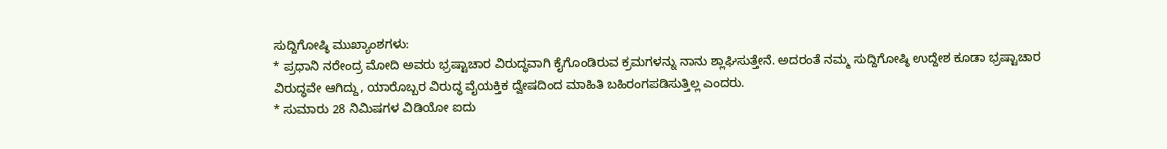ಸುದ್ದಿಗೋಷ್ಠಿ ಮುಖ್ಯಾಂಶಗಳು:
* ಪ್ರಧಾನಿ ನರೇಂದ್ರ ಮೋದಿ ಅವರು ಭ್ರಷ್ಟಾಚಾರ ವಿರುದ್ಧವಾಗಿ ಕೈಗೊಂಡಿರುವ ಕ್ರಮಗಳನ್ನು ನಾನು ಶ್ಲಾಘಿಸುತ್ತೇನೆ. ಅದರಂತೆ ನಮ್ಮ ಸುದ್ದಿಗೋಷ್ಠಿ ಉದ್ದೇಶ ಕೂಡಾ ಭ್ರಷ್ಟಾಚಾರ ವಿರುದ್ಧವೇ ಆಗಿದ್ದು, ಯಾರೊಬ್ಬರ ವಿರುದ್ಧ ವೈಯಕ್ತಿಕ ದ್ವೇಷದಿಂದ ಮಾಹಿತಿ ಬಹಿರಂಗಪಡಿಸುತ್ತಿಲ್ಲ ಎಂದರು.
* ಸುಮಾರು 28 ನಿಮಿಷಗಳ ವಿಡಿಯೋ ಐದು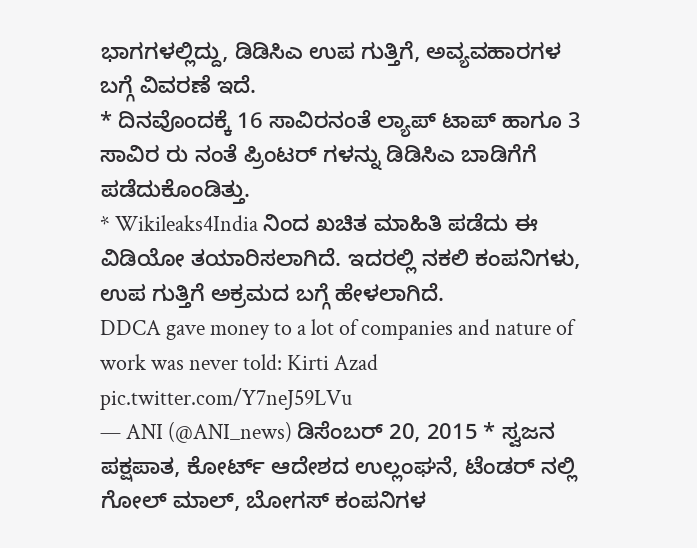ಭಾಗಗಳಲ್ಲಿದ್ದು, ಡಿಡಿಸಿಎ ಉಪ ಗುತ್ತಿಗೆ, ಅವ್ಯವಹಾರಗಳ ಬಗ್ಗೆ ವಿವರಣೆ ಇದೆ.
* ದಿನವೊಂದಕ್ಕೆ 16 ಸಾವಿರನಂತೆ ಲ್ಯಾಪ್ ಟಾಪ್ ಹಾಗೂ 3 ಸಾವಿರ ರು ನಂತೆ ಪ್ರಿಂಟರ್ ಗಳನ್ನು ಡಿಡಿಸಿಎ ಬಾಡಿಗೆಗೆ ಪಡೆದುಕೊಂಡಿತ್ತು.
* Wikileaks4India ನಿಂದ ಖಚಿತ ಮಾಹಿತಿ ಪಡೆದು ಈ ವಿಡಿಯೋ ತಯಾರಿಸಲಾಗಿದೆ. ಇದರಲ್ಲಿ ನಕಲಿ ಕಂಪನಿಗಳು, ಉಪ ಗುತ್ತಿಗೆ ಅಕ್ರಮದ ಬಗ್ಗೆ ಹೇಳಲಾಗಿದೆ.
DDCA gave money to a lot of companies and nature of work was never told: Kirti Azad pic.twitter.com/Y7neJ59LVu
— ANI (@ANI_news) ಡಿಸೆಂಬರ್ 20, 2015 * ಸ್ವಜನ ಪಕ್ಷಪಾತ, ಕೋರ್ಟ್ ಆದೇಶದ ಉಲ್ಲಂಘನೆ, ಟೆಂಡರ್ ನಲ್ಲಿ ಗೋಲ್ ಮಾಲ್, ಬೋಗಸ್ ಕಂಪನಿಗಳ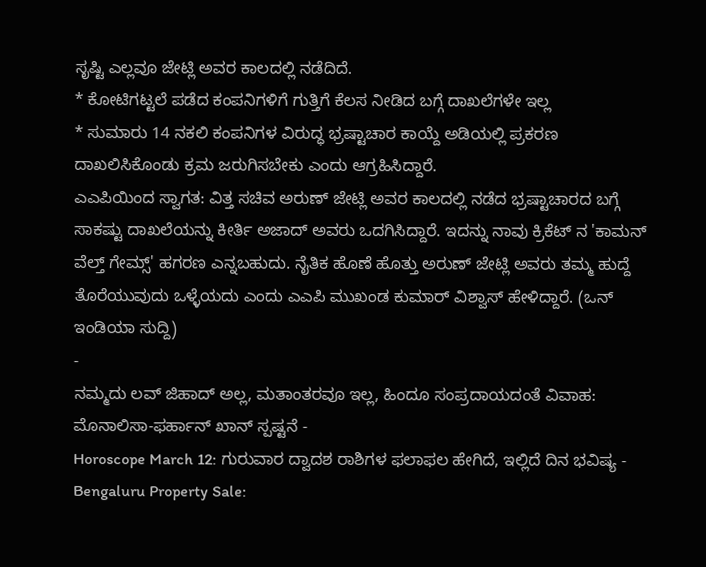ಸೃಷ್ಟಿ ಎಲ್ಲವೂ ಜೇಟ್ಲಿ ಅವರ ಕಾಲದಲ್ಲಿ ನಡೆದಿದೆ.
* ಕೋಟಿಗಟ್ಟಲೆ ಪಡೆದ ಕಂಪನಿಗಳಿಗೆ ಗುತ್ತಿಗೆ ಕೆಲಸ ನೀಡಿದ ಬಗ್ಗೆ ದಾಖಲೆಗಳೇ ಇಲ್ಲ
* ಸುಮಾರು 14 ನಕಲಿ ಕಂಪನಿಗಳ ವಿರುದ್ಧ ಭ್ರಷ್ಟಾಚಾರ ಕಾಯ್ದೆ ಅಡಿಯಲ್ಲಿ ಪ್ರಕರಣ ದಾಖಲಿಸಿಕೊಂಡು ಕ್ರಮ ಜರುಗಿಸಬೇಕು ಎಂದು ಆಗ್ರಹಿಸಿದ್ದಾರೆ.
ಎಎಪಿಯಿಂದ ಸ್ವಾಗತ: ವಿತ್ತ ಸಚಿವ ಅರುಣ್ ಜೇಟ್ಲಿ ಅವರ ಕಾಲದಲ್ಲಿ ನಡೆದ ಭ್ರಷ್ಟಾಚಾರದ ಬಗ್ಗೆ ಸಾಕಷ್ಟು ದಾಖಲೆಯನ್ನು ಕೀರ್ತಿ ಅಜಾದ್ ಅವರು ಒದಗಿಸಿದ್ದಾರೆ. ಇದನ್ನು ನಾವು ಕ್ರಿಕೆಟ್ ನ 'ಕಾಮನ್ ವೆಲ್ತ್ ಗೇಮ್ಸ್' ಹಗರಣ ಎನ್ನಬಹುದು. ನೈತಿಕ ಹೊಣೆ ಹೊತ್ತು ಅರುಣ್ ಜೇಟ್ಲಿ ಅವರು ತಮ್ಮ ಹುದ್ದೆ ತೊರೆಯುವುದು ಒಳ್ಳೆಯದು ಎಂದು ಎಎಪಿ ಮುಖಂಡ ಕುಮಾರ್ ವಿಶ್ವಾಸ್ ಹೇಳಿದ್ದಾರೆ. (ಒನ್ ಇಂಡಿಯಾ ಸುದ್ದಿ)
-
ನಮ್ಮದು ಲವ್ ಜಿಹಾದ್ ಅಲ್ಲ, ಮತಾಂತರವೂ ಇಲ್ಲ, ಹಿಂದೂ ಸಂಪ್ರದಾಯದಂತೆ ವಿವಾಹ: ಮೊನಾಲಿಸಾ-ಫರ್ಹಾನ್ ಖಾನ್ ಸ್ಪಷ್ಟನೆ -
Horoscope March 12: ಗುರುವಾರ ದ್ವಾದಶ ರಾಶಿಗಳ ಫಲಾಫಲ ಹೇಗಿದೆ, ಇಲ್ಲಿದೆ ದಿನ ಭವಿಷ್ಯ -
Bengaluru Property Sale: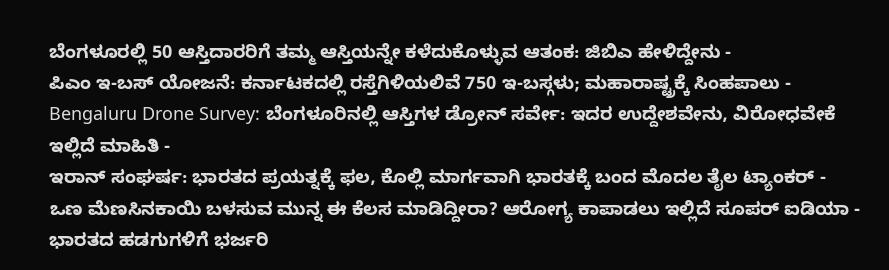ಬೆಂಗಳೂರಲ್ಲಿ 50 ಆಸ್ತಿದಾರರಿಗೆ ತಮ್ಮ ಆಸ್ತಿಯನ್ನೇ ಕಳೆದುಕೊಳ್ಳುವ ಆತಂಕ: ಜಿಬಿಎ ಹೇಳಿದ್ದೇನು -
ಪಿಎಂ ಇ-ಬಸ್ ಯೋಜನೆ: ಕರ್ನಾಟಕದಲ್ಲಿ ರಸ್ತೆಗಿಳಿಯಲಿವೆ 750 ಇ-ಬಸ್ಗಳು; ಮಹಾರಾಷ್ಟ್ರಕ್ಕೆ ಸಿಂಹಪಾಲು -
Bengaluru Drone Survey: ಬೆಂಗಳೂರಿನಲ್ಲಿ ಆಸ್ತಿಗಳ ಡ್ರೋನ್ ಸರ್ವೇ: ಇದರ ಉದ್ದೇಶವೇನು, ವಿರೋಧವೇಕೆ ಇಲ್ಲಿದೆ ಮಾಹಿತಿ -
ಇರಾನ್ ಸಂಘರ್ಷ: ಭಾರತದ ಪ್ರಯತ್ನಕ್ಕೆ ಫಲ, ಕೊಲ್ಲಿ ಮಾರ್ಗವಾಗಿ ಭಾರತಕ್ಕೆ ಬಂದ ಮೊದಲ ತೈಲ ಟ್ಯಾಂಕರ್ -
ಒಣ ಮೆಣಸಿನಕಾಯಿ ಬಳಸುವ ಮುನ್ನ ಈ ಕೆಲಸ ಮಾಡಿದ್ದೀರಾ? ಆರೋಗ್ಯ ಕಾಪಾಡಲು ಇಲ್ಲಿದೆ ಸೂಪರ್ ಐಡಿಯಾ -
ಭಾರತದ ಹಡಗುಗಳಿಗೆ ಭರ್ಜರಿ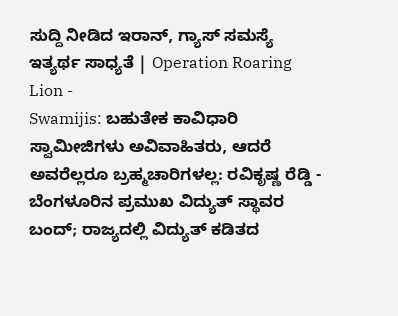ಸುದ್ದಿ ನೀಡಿದ ಇರಾನ್, ಗ್ಯಾಸ್ ಸಮಸ್ಯೆ ಇತ್ಯರ್ಥ ಸಾಧ್ಯತೆ | Operation Roaring Lion -
Swamijis: ಬಹುತೇಕ ಕಾವಿಧಾರಿ ಸ್ವಾಮೀಜಿಗಳು ಅವಿವಾಹಿತರು, ಆದರೆ ಅವರೆಲ್ಲರೂ ಬ್ರಹ್ಮಚಾರಿಗಳಲ್ಲ: ರವಿಕೃಷ್ಣ ರೆಡ್ಡಿ -
ಬೆಂಗಳೂರಿನ ಪ್ರಮುಖ ವಿದ್ಯುತ್ ಸ್ಥಾವರ ಬಂದ್; ರಾಜ್ಯದಲ್ಲಿ ವಿದ್ಯುತ್ ಕಡಿತದ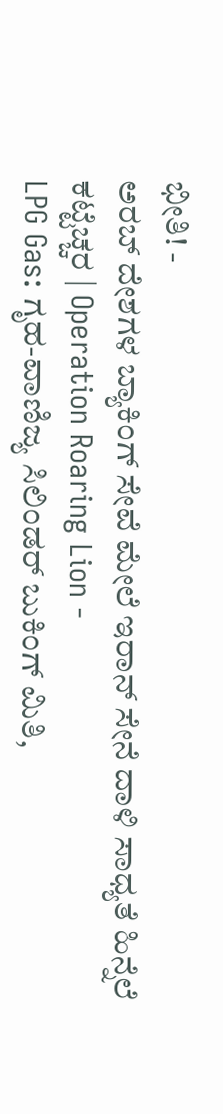ಭೀತಿ! -
ಅರಬ್ ದೇಶಗಳ ಬ್ಯಾಕಿಂಗ್ ಸೇವೆ ಮೇಲೆ ಇರಾನ್ ಸೇನೆ ದಾಳಿ ಸಾಧ್ಯತೆ ಹಿನ್ನೆಲೆ ಕಟ್ಟೆಚ್ಚರ | Operation Roaring Lion -
LPG Gas: ಗೃಹ-ವಾಣಿಜ್ಯ ಸಿಲಿಂಡರ್ ಬುಕಿಂಗ್ ಮಿತಿ,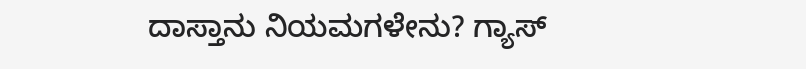ದಾಸ್ತಾನು ನಿಯಮಗಳೇನು? ಗ್ಯಾಸ್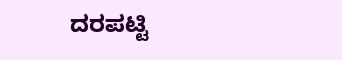ದರಪಟ್ಟಿ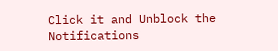Click it and Unblock the Notifications